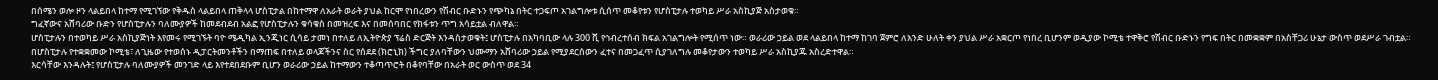በሰሜን ወሎ ዞን ላልይበላ ከተማ የሚገኘው የቅዱስ ላልይበላ ጠቅላላ ሆስፒታል በከተማዋ ለአራት ወራት ያህል ከርሞ የነበረውን የሽብር ቡድኑን የጭካኔ በትር ተጋፍጦ አገልግሎቱ ሲሰጥ መቆየቱን የሆስፒታሉ ተወካይ ሥራ አስኪያጅ አስታወቁ።
ግፈኛውና አሸባሪው ቡድን የሆስፒታሉን ባለሙያዎች ከመደብደብ አልፎ የሆስፒታሉን ቁሳቁስ በመዝረፍ እና በመሰባበር የክፋቱን ጥግ አሳይቷል ብለዋል።
ሆስፒታሉን በተወካይ ሥራ አስኪያጅነት እየመሩ የሚገኙት ባዮ ሜዲካል ኢንጂነር ሲሳይ ታመነ በተለይ ለኢትዮጵያ ፕሬስ ድርጅት እንዳስታወቁት፤ ሆስፒታሉ በአካባቢው ላሉ 300 ሺ የኅብረተሰብ ክፍል አገልግሎት የሚሰጥ ነው። ወራሪው ኃይል ወደ ላልይበላ ከተማ ከገባ ጀምሮ ለአንድ ሁለት ቀን ያህል ሥራ አቋርጦ የነበረ ቢሆንም ወዲያው ኮሚቴ ተዋቅሮ የሽብር ቡድኑን የግፍ በትር በመቋቋም በአስቸጋሪ ሁኔታ ውስጥ ወደሥራ ገብቷል።
በሆስፒታሉ የተቋቋመው ኮሚቴ፣ ለጊዜው የተወሰኑ ዲፓርትመንቶችን በማጠፍ በተለይ ወላጆችንና ስር የሰደደ (ክሮኒክ) ችግር ያለባቸውን ህሙማን አሸባሪው ኃይል የሚያደርሰውን ፈተና በመጋፈጥ ሲያገለግሉ መቆየታውን ተወካይ ሥራ አስኪያጁ አስረድተዋል።
እርሳቸው እንዳሉት፤ የሆስፒታሉ ባለሙያዎች መንገድ ላይ እየተደበደቡም ቢሆን ወራሪው ኃይል ከተማውን ተቆጣጥሮት በቆየባቸው በአራት ወር ውስጥ ወደ 34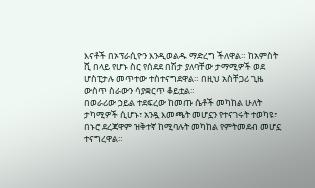እናቶች በኦፕራሲዮን እንዲወልዱ ማድረግ ችለዋል። ከአምስት ሺ በላይ የሆኑ ስር የሰደደ በሽታ ያለባቸው ታማሚዎች ወደ ሆስፒታሉ መጥተው ተስተናግደዋል። በዚህ አስቸጋሪ ጊዜ ውስጥ ስራውን ሳያቋርጥ ቆይቷል።
በወራሪው ኃይል ተደፍረው ከመጡ ሴቶች መካከል ሁለት ታካሚዎች ሲሆኑ፣ አንዷ እመጫት መሆኗን የተናገሩት ተወካዩ፣ በኑሮ ደረጃዋም ዝቅተኛ ከሚባሉት መካከል የምትመደብ መሆኗ ተናግረዋል።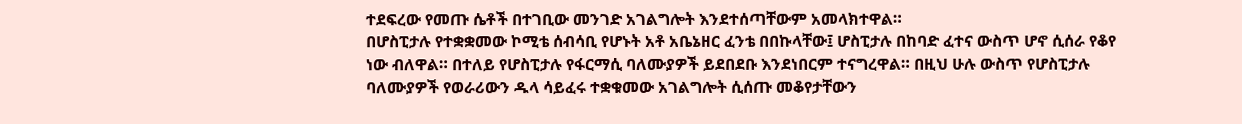ተደፍረው የመጡ ሴቶች በተገቢው መንገድ አገልግሎት እንደተሰጣቸውም አመላክተዋል።
በሆስፒታሉ የተቋቋመው ኮሚቴ ሰብሳቢ የሆኑት አቶ አቤኔዘር ፈንቴ በበኩላቸው፤ ሆስፒታሉ በከባድ ፈተና ውስጥ ሆኖ ሲሰራ የቆየ ነው ብለዋል። በተለይ የሆስፒታሉ የፋርማሲ ባለሙያዎች ይደበደቡ እንደነበርም ተናግረዋል። በዚህ ሁሉ ውስጥ የሆስፒታሉ ባለሙያዎች የወራሪውን ዱላ ሳይፈሩ ተቋቁመው አገልግሎት ሲሰጡ መቆየታቸውን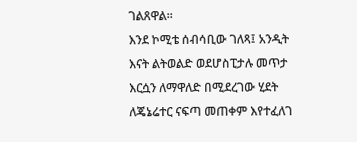ገልጸዋል።
እንደ ኮሚቴ ሰብሳቢው ገለጻ፤ አንዲት እናት ልትወልድ ወደሆስፒታሉ መጥታ እርሷን ለማዋለድ በሚደረገው ሂደት ለጄኔሬተር ናፍጣ መጠቀም እየተፈለገ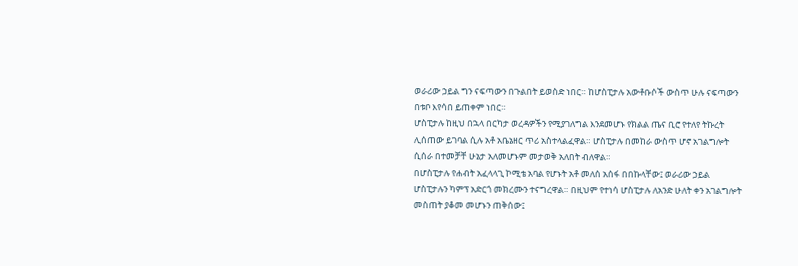ወራሪው ኃይል ግን ናፍጣውን በጉልበት ይወስድ ነበር። ከሆስፒታሉ አውቶቡሶች ውስጥ ሁሉ ናፍጣውን በቱቦ እየሳበ ይጠቀም ነበር።
ሆስፒታሉ ከዚህ በኋላ በርካታ ወረዳዎችን የሚያገለግል እንደመሆኑ የክልል ጤና ቢሮ የተለየ ትኩረት ሊሰጠው ይገባል ሲሉ አቶ አቤኔዘር ጥሪ አስተላልፈዋል። ሆስፒታሉ በመከራ ውስጥ ሆኖ አገልግሎት ሲሰራ በተመቻቸ ሁኔታ አለመሆኑም መታወቅ አለበት ብለዋል።
በሆስፒታሉ የሐብት አፈላላጊ ኮሚቴ አባል የሆኑት አቶ መለሰ አሰፋ በበኩላቸው፤ ወራሪው ኃይል ሆስፒታሉን ካምፕ አድርጎ መክረሙን ተናግረዋል። በዚህም የተነሳ ሆስፒታሉ ለአንድ ሁለት ቀን አገልግሎት መስጠት ያቆመ መሆኑን ጠቅሰው፤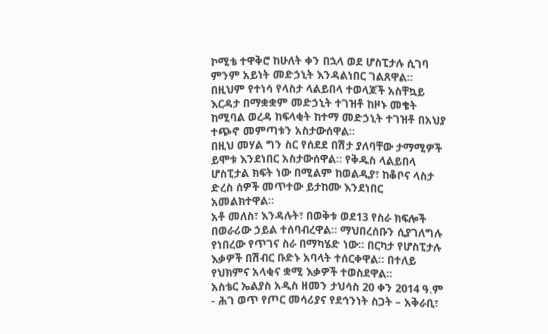ኮሚቴ ተዋቅሮ ከሁለት ቀን በኋላ ወደ ሆስፒታሉ ሲገባ ምንም አይነት መድኃኒት እንዳልነበር ገልጸዋል። በዚህም የተነሳ የላስታ ላልይበላ ተወላጆች አስቸኳይ እርዳታ በማቋቋም መድኃኒት ተገዝቶ ከዞኑ መቄት ከሚባል ወረዳ ከፍላቂት ከተማ መድኃኒት ተገዝቶ በአህያ ተጭኖ መምጣቱን አስታውሰዋል።
በዚህ መሃል ግን ስር የሰደደ በሽታ ያለባቸው ታማሚዎች ይሞቱ እንደነበር አስታውሰዋል። የቅዱስ ላልይበላ ሆስፒታል ክፍት ነው በሚልም ከወልዲያ፣ ከቆቦና ላስታ ድረስ ሰዎች መጥተው ይታከሙ እንደነበር አመልክተዋል።
አቶ መለስ፣ እንዳሉት፣ በወቅቱ ወደ13 የስራ ክፍሎች በወራሪው ኃይል ተሰባብረዋል። ማህበረሰቡን ሲያገለግሉ የነበረው የጥገና ስራ በማካሄድ ነው። በርካታ የሆስፒታሉ እቃዎች በሽብር ቡድኑ አባላት ተሰርቀዋል። በተለይ የህክምና አላቂና ቋሚ እቃዎች ተወስደዋል።
አስቴር ኤልያስ አዲስ ዘመን ታህሳስ 20 ቀን 2014 ዓ.ም
- ሕገ ወጥ የጦር መሳሪያና የደኅንነት ስጋት – አቅራቢ፣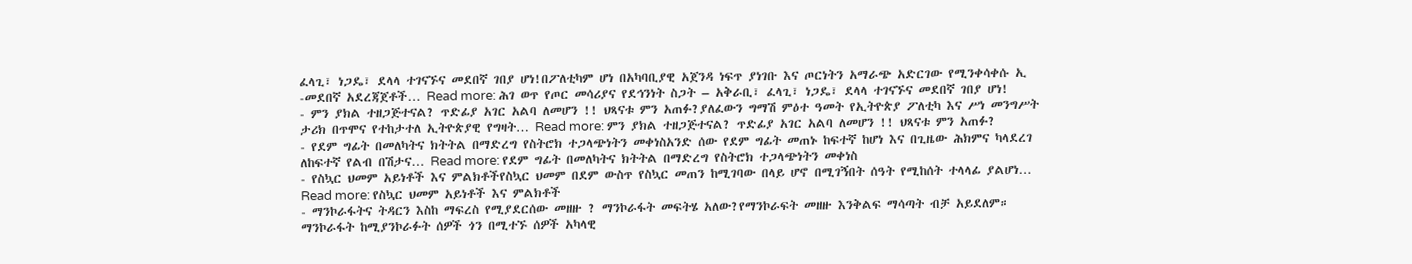ፈላጊ፣ ነጋዴ፣ ደላላ ተገናኙና መደበኛ ገበያ ሆነ!በፖለቲካም ሆነ በአካባቢያዊ አጀንዳ ነፍጥ ያነገቡ እና ጦርነትን አማራጭ አድርገው የሚንቀሳቀሱ ኢ -መደበኛ አደረጃጀቶች… Read more: ሕገ ወጥ የጦር መሳሪያና የደኅንነት ስጋት – አቅራቢ፣ ፈላጊ፣ ነጋዴ፣ ደላላ ተገናኙና መደበኛ ገበያ ሆነ!
- ምን ያክል ተዘጋጅተናል? ጥድፊያ አገር አልባ ለመሆን !! ህጻናቱ ምን አጠፉ?ያለፈውን ግማሽ ምዕተ ዓመት የኢትዮጵያ ፖለቲካ እና ሥነ መንግሥት ታሪክ በጥሞና የተከታተለ ኢትዮጵያዊ የግዛት… Read more: ምን ያክል ተዘጋጅተናል? ጥድፊያ አገር አልባ ለመሆን !! ህጻናቱ ምን አጠፉ?
- የደም ግፊት በመለካትና ክትትል በማድረግ የስትሮክ ተጋላጭነትን መቀነስአንድ ሰው የደም ግፊት መጠኑ ከፍተኛ ከሆነ እና በጊዜው ሕክምና ካላደረገ ለከፍተኛ የልብ በሽታና… Read more: የደም ግፊት በመለካትና ክትትል በማድረግ የስትሮክ ተጋላጭነትን መቀነስ
- የስኳር ህመም አይነቶች እና ምልክቶችየስኳር ህመም በደም ውስጥ የስኳር መጠን ከሚገባው በላይ ሆኖ በሚገኝበት ሰዓት የሚከሰት ተላላፊ ያልሆነ… Read more: የስኳር ህመም አይነቶች እና ምልክቶች
- ማንኮራፋትና ትዳርን እስከ ማፍረስ የሚያደርሰው መዘዙ ? ማንኮራፋት መፍትሄ አለው?የማንኮራፍት መዘዙ እንቅልፍ ማሳጣት ብቻ አይደለም። ማንኮራፋት ከሚያንኮራፉት ሰዎች ጎን በሚተኙ ሰዎች አካላዊ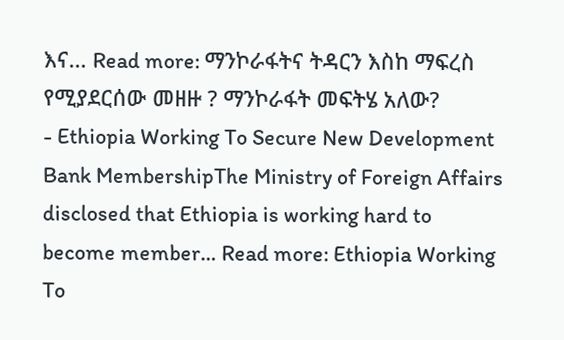እና… Read more: ማንኮራፋትና ትዳርን እስከ ማፍረስ የሚያደርሰው መዘዙ ? ማንኮራፋት መፍትሄ አለው?
- Ethiopia Working To Secure New Development Bank MembershipThe Ministry of Foreign Affairs disclosed that Ethiopia is working hard to become member… Read more: Ethiopia Working To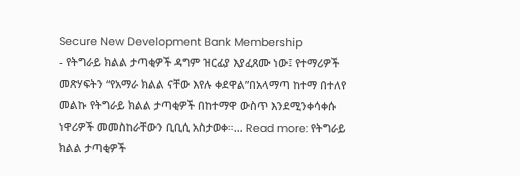Secure New Development Bank Membership
- የትግራይ ክልል ታጣቂዎች ዳግም ዝርፊያ እያፈጸሙ ነው፤ የተማሪዎች መጽሃፍትን “የአማራ ክልል ናቸው እየሉ ቀደዋል”በአላማጣ ከተማ በተለየ መልኩ የትግራይ ክልል ታጣቂዎች በከተማዋ ውስጥ እንደሚንቀሳቀሱ ነዋሪዎች መመስከራቸውን ቢቢሲ አስታወቀ።… Read more: የትግራይ ክልል ታጣቂዎች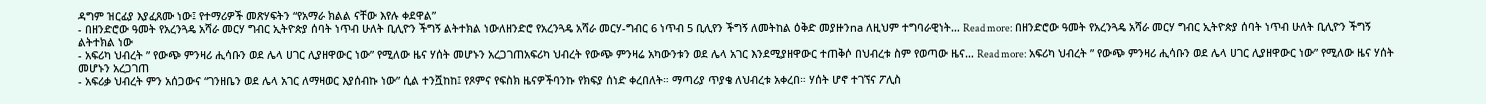ዳግም ዝርፊያ እያፈጸሙ ነው፤ የተማሪዎች መጽሃፍትን “የአማራ ክልል ናቸው እየሉ ቀደዋል”
- በዘንድሮው ዓመት የአረንጓዴ አሻራ መርሃ ግብር ኢትዮጵያ ሰባት ነጥብ ሁለት ቢሊዮን ችግኝ ልትተክል ነውለዘንድሮ የአረንጓዴ አሻራ መርሃ-ግብር 6 ነጥብ 5 ቢሊየን ችግኝ ለመትከል ዕቅድ መያዙንna ለዚህም ተግባራዊነት… Read more: በዘንድሮው ዓመት የአረንጓዴ አሻራ መርሃ ግብር ኢትዮጵያ ሰባት ነጥብ ሁለት ቢሊዮን ችግኝ ልትተክል ነው
- አፍሪካ ህብረት ” የውጭ ምንዛሪ ሒሳቡን ወደ ሌላ ሀገር ሊያዘዋውር ነው” የሚለው ዜና ሃሰት መሆኑን አረጋገጠአፍሪካ ህብረት የውጭ ምንዛሬ አካውንቱን ወደ ሌላ አገር እንደሚያዘዋውር ተጠቅሶ በህብረቱ ስም የወጣው ዜና… Read more: አፍሪካ ህብረት ” የውጭ ምንዛሪ ሒሳቡን ወደ ሌላ ሀገር ሊያዘዋውር ነው” የሚለው ዜና ሃሰት መሆኑን አረጋገጠ
- አፍሪቃ ህብረት ምን አሰጋውና “ገንዘቤን ወደ ሌላ አገር ለማዛወር እያሰብኩ ነው” ሲል ተንሿከከ፤ የጾምና የፍስክ ዜናዎችባንኩ የክፍያ ሰነድ ቀረበለት። ማጣሪያ ጥያቄ ለህብረቱ አቀረበ። ሃሰት ሆኖ ተገኘና ፖሊስ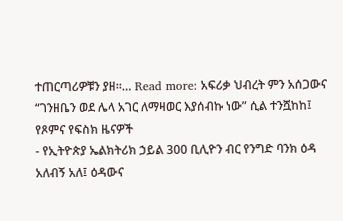ተጠርጣሪዎቹን ያዘ።… Read more: አፍሪቃ ህብረት ምን አሰጋውና “ገንዘቤን ወደ ሌላ አገር ለማዛወር እያሰብኩ ነው” ሲል ተንሿከከ፤ የጾምና የፍስክ ዜናዎች
- የኢትዮጵያ ኤልክትሪክ ኃይል 300 ቢሊዮን ብር የንግድ ባንክ ዕዳ አለብኝ አለ፤ ዕዳውና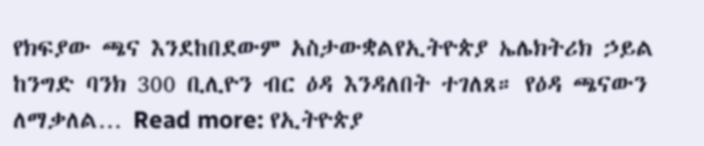የክፍያው ጫና እንደከበደውም አስታውቋልየኢትዮጵያ ኤሌክትሪክ ኃይል ከንግድ ባንክ 300 ቢሊዮን ብር ዕዳ እንዳለበት ተገለጸ። የዕዳ ጫናውን ለማቃለል… Read more: የኢትዮጵያ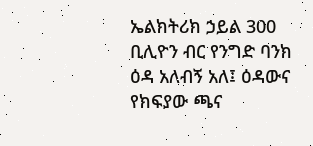ኤልክትሪክ ኃይል 300 ቢሊዮን ብር የንግድ ባንክ ዕዳ አለብኝ አለ፤ ዕዳውና የክፍያው ጫና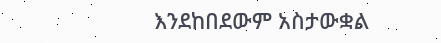እንደከበደውም አስታውቋል